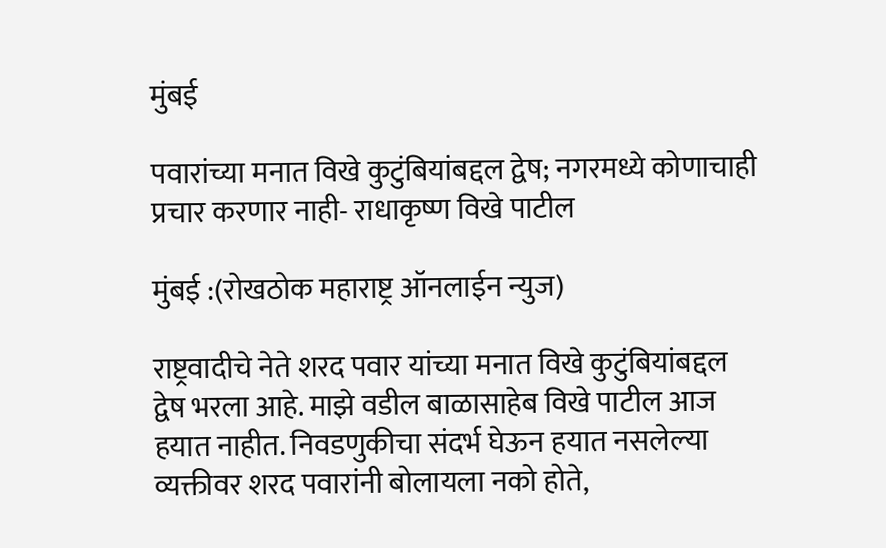मुंबई

पवारांच्या मनात विखे कुटुंबियांबद्दल द्वेष; नगरमध्ये कोणाचाही प्रचार करणार नाही- राधाकृष्ण विखे पाटील

मुंबई :(रोखठोक महाराष्ट्र ऑनलाईन न्युज)

राष्ट्रवादीचे नेते शरद पवार यांच्या मनात विखे कुटुंबियांबद्दल द्वेष भरला आहे. माझे वडील बाळासाहेब विखे पाटील आज हयात नाहीत. निवडणुकीचा संदर्भ घेऊन हयात नसलेल्या व्यक्तीवर शरद पवारांनी बोलायला नको होते,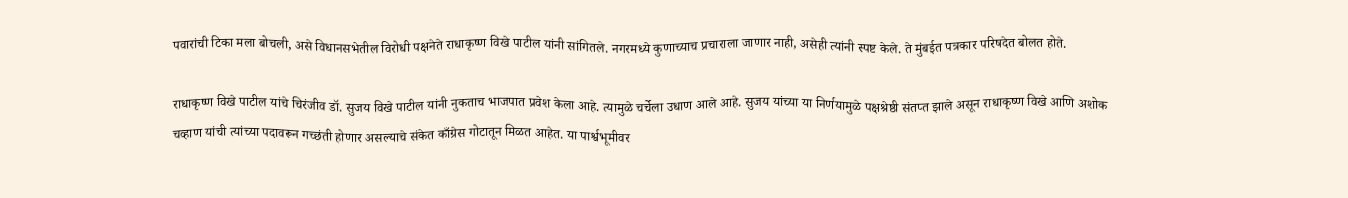पवारांची टिका मला बोचली, असे विधानसभेतील विरोधी पक्षनेते राधाकृष्ण विखे पाटील यांनी सांगितले. नगरमध्ये कुणाच्याच प्रचाराला जाणार नाही, असेही त्यांनी स्पष्ट केले. ते मुंबईत पत्रकार परिषदेत बोलत होते.

राधाकृष्ण विखे पाटील यांचे चिरंजीव डॉ. सुजय विखे पाटील यांनी नुकताच भाजपात प्रवेश केला आहे. त्यामुळे चर्चेला उधाण आले आहे. सुजय यांच्या या निर्णयामुळे पक्षश्रेष्ठी संतप्त झाले असून राधाकृष्ण विखे आणि अशोक चव्हाण यांची त्यांच्या पदावरून गच्छंती होणार असल्याचे संकेत काँग्रेस गोटातून मिळत आहेत. या पार्श्वभूमीवर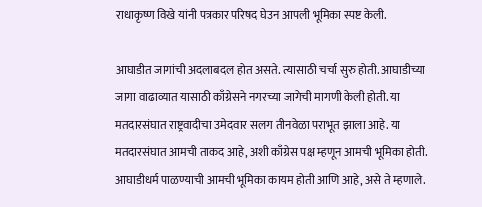राधाकृष्ण विखे यांनी पत्रकार परिषद घेउन आपली भूमिका स्पष्ट केली.

आघाडीत जागांची अदलाबदल होत असते. त्यासाठी चर्चा सुरु होती. आघाडीच्या जागा वाढाव्यात यासाठी काँग्रेसने नगरच्या जागेची मागणी केली होती. या मतदारसंघात राष्ट्रवादीचा उमेदवार सलग तीनवेळा पराभूत झाला आहे. या मतदारसंघात आमची ताकद आहे, अशी काँग्रेस पक्ष म्हणून आमची भूमिका होती. आघाडीधर्म पाळण्याची आमची भूमिका कायम होती आणि आहे, असे ते म्हणाले.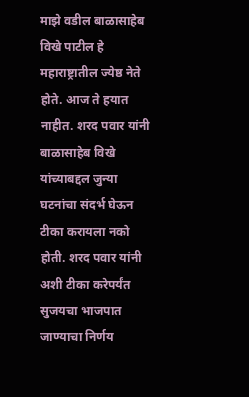माझे वडील बाळासाहेब विखे पाटील हे महाराष्ट्रातील ज्येष्ठ नेते होते. आज ते हयात नाहीत. शरद पवार यांनी बाळासाहेब विखे यांच्याबद्दल जुन्या घटनांचा संदर्भ घेऊन टीका करायला नको होती. शरद पवार यांनी अशी टीका करेपर्यंत सुजयचा भाजपात जाण्याचा निर्णय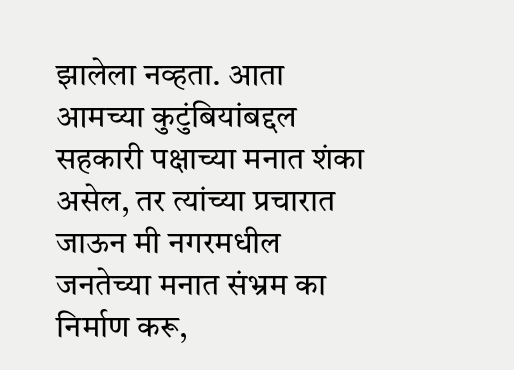झालेला नव्हता. आता आमच्या कुटुंबियांबद्दल सहकारी पक्षाच्या मनात शंका असेल, तर त्यांच्या प्रचारात जाऊन मी नगरमधील जनतेच्या मनात संभ्रम का निर्माण करू,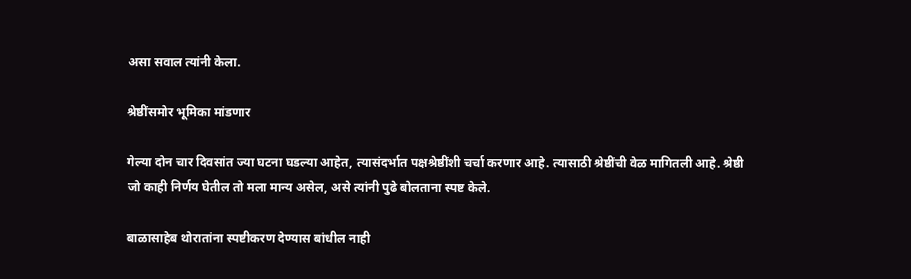असा सवाल त्यांनी केला.

श्रेष्ठींसमोर भूमिका मांडणार

गेल्या दोन चार दिवसांत ज्या घटना घडल्या आहेत, त्यासंदर्भात पक्षश्रेष्ठींशी चर्चा करणार आहे. त्यासाठी श्रेष्ठींची वेळ मागितली आहे. श्रेष्ठी जो काही निर्णय घेतील तो मला मान्य असेल, असे त्यांनी पुढे बोलताना स्पष्ट केले.

बाळासाहेब थोरातांना स्पष्टीकरण देण्यास बांधील नाही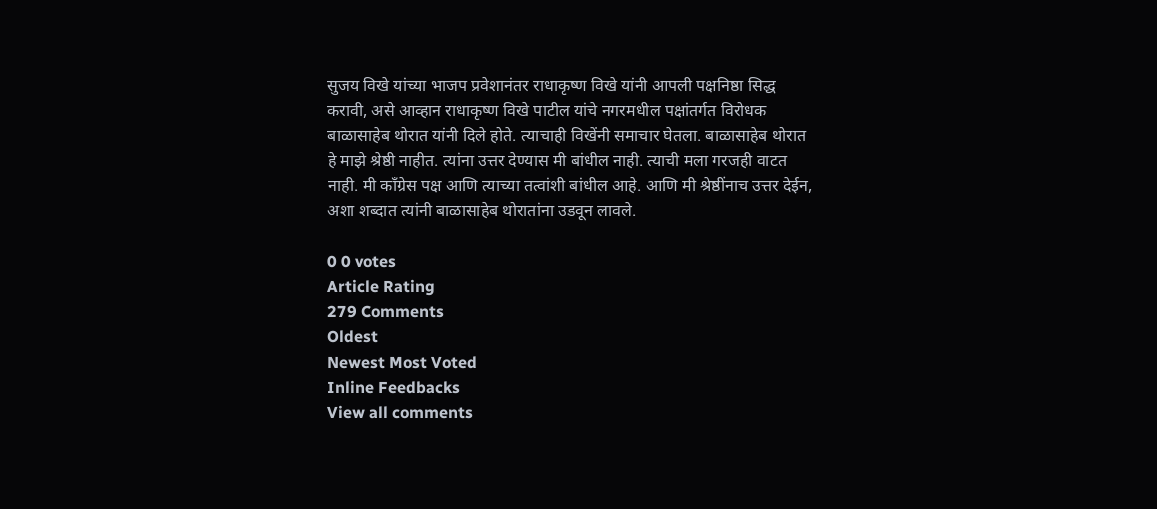सुजय विखे यांच्या भाजप प्रवेशानंतर राधाकृष्ण विखे यांनी आपली पक्षनिष्ठा सिद्ध करावी, असे आव्हान राधाकृष्ण विखे पाटील यांचे नगरमधील पक्षांतर्गत विरोधक बाळासाहेब थोरात यांनी दिले होते. त्याचाही विखेंनी समाचार घेतला. बाळासाहेब थोरात हे माझे श्रेष्ठी नाहीत. त्यांना उत्तर देण्यास मी बांधील नाही. त्याची मला गरजही वाटत नाही. मी काँग्रेस पक्ष आणि त्याच्या तत्वांशी बांधील आहे. आणि मी श्रेष्ठींनाच उत्तर देईन, अशा शब्दात त्यांनी बाळासाहेब थोरातांना उडवून लावले.

0 0 votes
Article Rating
279 Comments
Oldest
Newest Most Voted
Inline Feedbacks
View all comments